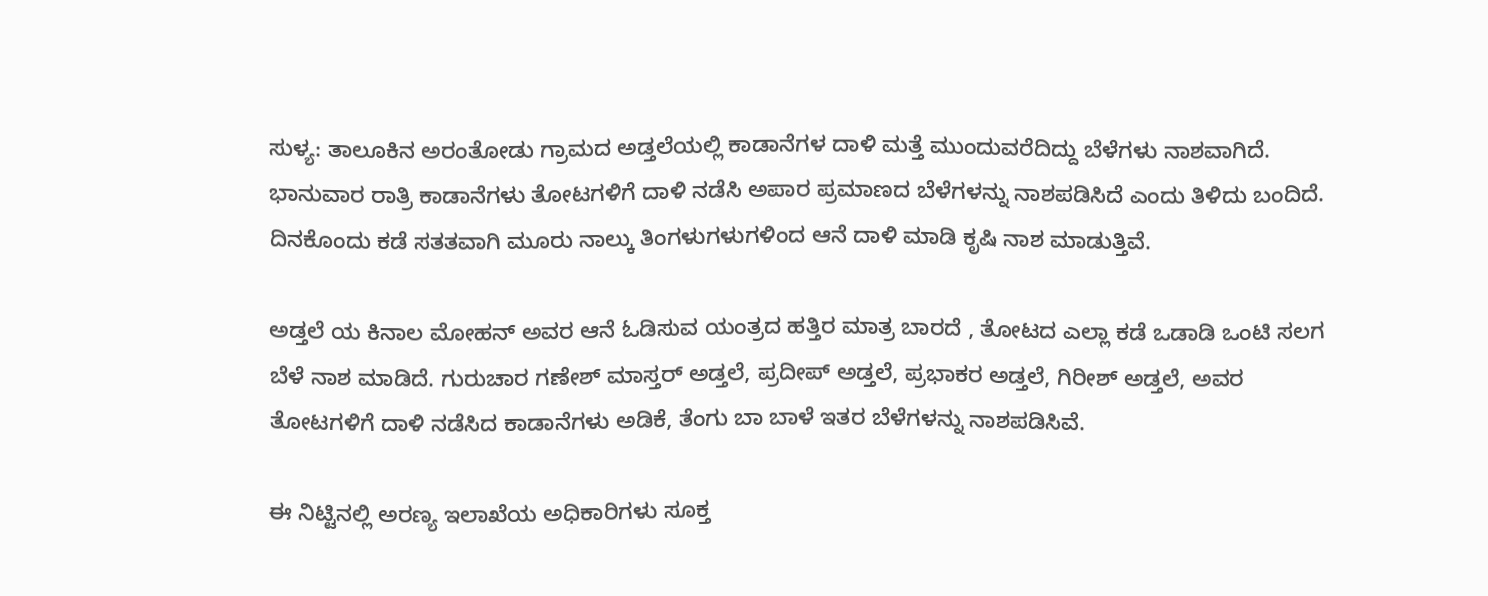ಸುಳ್ಯ: ತಾಲೂಕಿನ ಅರಂತೋಡು ಗ್ರಾಮದ ಅಡ್ತಲೆಯಲ್ಲಿ ಕಾಡಾನೆಗಳ ದಾಳಿ ಮತ್ತೆ ಮುಂದುವರೆದಿದ್ದು ಬೆಳೆಗಳು ನಾಶವಾಗಿದೆ.
ಭಾನುವಾರ ರಾತ್ರಿ ಕಾಡಾನೆಗಳು ತೋಟಗಳಿಗೆ ದಾಳಿ ನಡೆಸಿ ಅಪಾರ ಪ್ರಮಾಣದ ಬೆಳೆಗಳನ್ನು ನಾಶಪಡಿಸಿದೆ ಎಂದು ತಿಳಿದು ಬಂದಿದೆ. ದಿನಕೊಂದು ಕಡೆ ಸತತವಾಗಿ ಮೂರು ನಾಲ್ಕು ತಿಂಗಳುಗಳುಗಳಿಂದ ಆನೆ ದಾಳಿ ಮಾಡಿ ಕೃಷಿ ನಾಶ ಮಾಡುತ್ತಿವೆ.

ಅಡ್ತಲೆ ಯ ಕಿನಾಲ ಮೋಹನ್ ಅವರ ಆನೆ ಓಡಿಸುವ ಯಂತ್ರದ ಹತ್ತಿರ ಮಾತ್ರ ಬಾರದೆ , ತೋಟದ ಎಲ್ಲಾ ಕಡೆ ಒಡಾಡಿ ಒಂಟಿ ಸಲಗ ಬೆಳೆ ನಾಶ ಮಾಡಿದೆ. ಗುರುಚಾರ ಗಣೇಶ್ ಮಾಸ್ತರ್ ಅಡ್ತಲೆ, ಪ್ರದೀಪ್ ಅಡ್ತಲೆ, ಪ್ರಭಾಕರ ಅಡ್ತಲೆ, ಗಿರೀಶ್ ಅಡ್ತಲೆ, ಅವರ ತೋಟಗಳಿಗೆ ದಾಳಿ ನಡೆಸಿದ ಕಾಡಾನೆಗಳು ಅಡಿಕೆ, ತೆಂಗು ಬಾ ಬಾಳೆ ಇತರ ಬೆಳೆಗಳನ್ನು ನಾಶಪಡಿಸಿವೆ.

ಈ ನಿಟ್ಟಿನಲ್ಲಿ ಅರಣ್ಯ ಇಲಾಖೆಯ ಅಧಿಕಾರಿಗಳು ಸೂಕ್ತ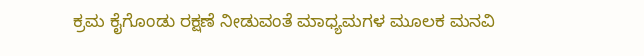ಕ್ರಮ ಕೈಗೊಂಡು ರಕ್ಷಣೆ ನೀಡುವಂತೆ ಮಾಧ್ಯಮಗಳ ಮೂಲಕ ಮನವಿ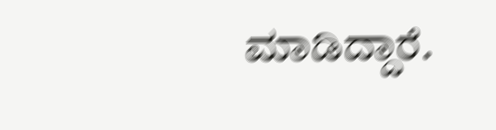ಮಾಡಿದ್ದಾರೆ.